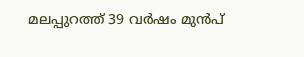മലപ്പുറത്ത് 39 വർഷം മുൻപ്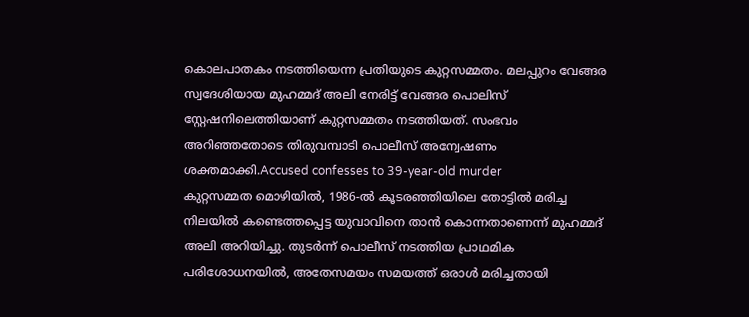കൊലപാതകം നടത്തിയെന്ന പ്രതിയുടെ കുറ്റസമ്മതം. മലപ്പുറം വേങ്ങര സ്വദേശിയായ മുഹമ്മദ് അലി നേരിട്ട് വേങ്ങര പൊലിസ് സ്റ്റേഷനിലെത്തിയാണ് കുറ്റസമ്മതം നടത്തിയത്. സംഭവം അറിഞ്ഞതോടെ തിരുവമ്പാടി പൊലീസ് അന്വേഷണം ശക്തമാക്കി.Accused confesses to 39-year-old murder
കുറ്റസമ്മത മൊഴിയിൽ, 1986-ൽ കൂടരഞ്ഞിയിലെ തോട്ടിൽ മരിച്ച നിലയിൽ കണ്ടെത്തപ്പെട്ട യുവാവിനെ താൻ കൊന്നതാണെന്ന് മുഹമ്മദ് അലി അറിയിച്ചു. തുടർന്ന് പൊലീസ് നടത്തിയ പ്രാഥമിക പരിശോധനയിൽ, അതേസമയം സമയത്ത് ഒരാൾ മരിച്ചതായി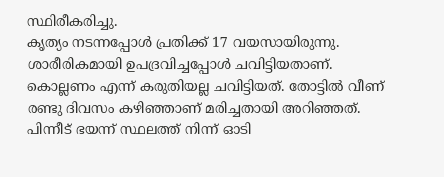സ്ഥിരീകരിച്ചു.
കൃത്യം നടന്നപ്പോൾ പ്രതിക്ക് 17 വയസായിരുന്നു. ശാരീരികമായി ഉപദ്രവിച്ചപ്പോൾ ചവിട്ടിയതാണ്. കൊല്ലണം എന്ന് കരുതിയല്ല ചവിട്ടിയത്. തോട്ടിൽ വീണ് രണ്ടു ദിവസം കഴിഞ്ഞാണ് മരിച്ചതായി അറിഞ്ഞത്. പിന്നീട് ഭയന്ന് സ്ഥലത്ത് നിന്ന് ഓടി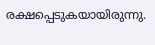രക്ഷപ്പെടുകയായിരുന്നു.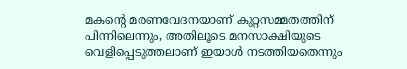മകന്റെ മരണവേദനയാണ് കുറ്റസമ്മതത്തിന് പിന്നിലെന്നും, അതിലൂടെ മനസാക്ഷിയുടെ വെളിപ്പെടുത്തലാണ് ഇയാൾ നടത്തിയതെന്നും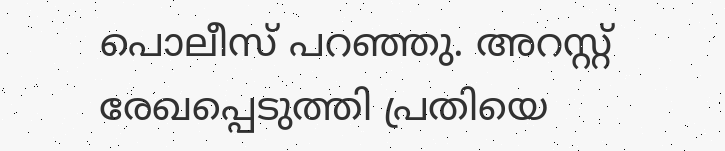പൊലീസ് പറഞ്ഞു. അറസ്റ്റ് രേഖപ്പെടുത്തി പ്രതിയെ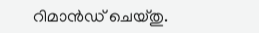റിമാൻഡ് ചെയ്തു.